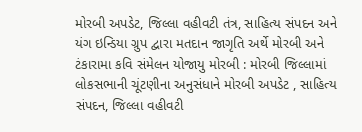મોરબી અપડેટ, જિલ્લા વહીવટી તંત્ર, સાહિત્ય સંપદન અને યંગ ઇન્ડિયા ગ્રુપ દ્વારા મતદાન જાગૃતિ અર્થે મોરબી અને ટંકારામા કવિ સંમેલન યોજાયુ મોરબી : મોરબી જિલ્લામાં લોકસભાની ચૂંટણીના અનુસંધાને મોરબી અપડેટ , સાહિત્ય સંપદન, જિલ્લા વહીવટી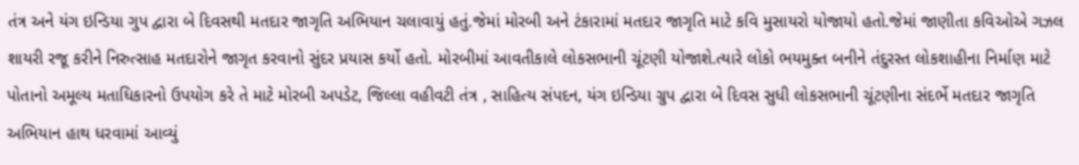તંત્ર અને યંગ ઇન્ડિયા ગુપ દ્વારા બે દિવસથી મતદાર જાગૃતિ અભિયાન ચલાવાયું હતું.જેમાં મોરબી અને ટંકારામાં મતદાર જાગૃતિ માટે કવિ મુસાયરો યોજાયો હતો.જેમાં જાણીતા કવિઓએ ગઝલ શાયરી રજૂ કરીને નિરુત્સાહ મતદારોને જાગૃત કરવાનો સુંદર પ્રયાસ કર્યો હતો. મોરબીમાં આવતીકાલે લોકસભાની ચૂંટણી યોજાશે.ત્યારે લોકો ભયમુક્ત બનીને તંદુરસ્ત લોકશાહીના નિર્માણ માટે પોતાનો અમૂલ્ય મતાધિકારનો ઉપયોગ કરે તે માટે મોરબી અપડેટ, જિલ્લા વહીવટી તંત્ર , સાહિત્ય સંપદન, યંગ ઇન્ડિયા ગ્રુપ દ્વારા બે દિવસ સુધી લોકસભાની ચૂંટણીના સંદર્ભે મતદાર જાગૃતિ અભિયાન હાથ ધરવામાં આવ્યું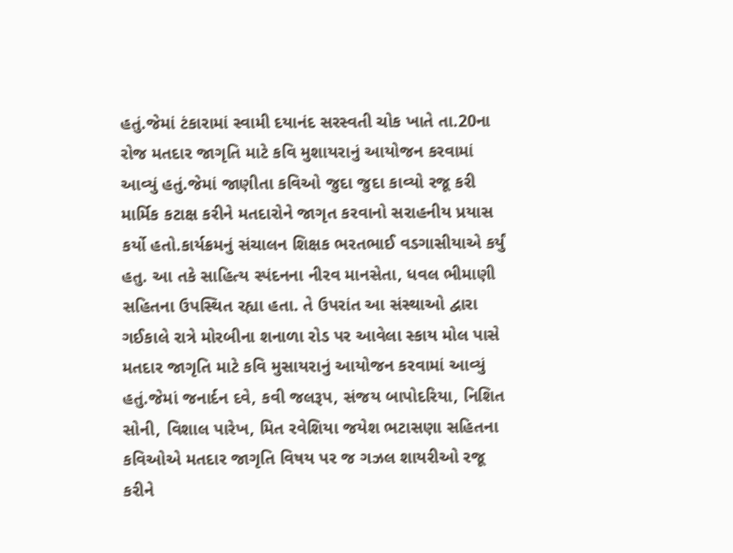હતું.જેમાં ટંકારામાં સ્વામી દયાનંદ સરસ્વતી ચોક ખાતે તા.20ના રોજ મતદાર જાગૃતિ માટે કવિ મુશાયરાનું આયોજન કરવામાં આવ્યું હતું.જેમાં જાણીતા કવિઓ જુદા જુદા કાવ્યો રજૂ કરી માર્મિક કટાક્ષ કરીને મતદારોને જાગૃત કરવાનો સરાહનીય પ્રયાસ કર્યો હતો.કાર્યક્રમનું સંચાલન શિક્ષક ભરતભાઈ વડગાસીયાએ કર્યું હતુ. આ તકે સાહિત્ય સ્પંદનના નીરવ માનસેતા, ધવલ ભીમાણી સહિતના ઉપસ્થિત રહ્યા હતા. તે ઉપરાંત આ સંસ્થાઓ દ્વારા ગઈકાલે રાત્રે મોરબીના શનાળા રોડ પર આવેલા સ્કાય મોલ પાસે મતદાર જાગૃતિ માટે કવિ મુસાયરાનું આયોજન કરવામાં આવ્યું હતું.જેમાં જનાર્દન દવે, કવી જલરૂપ, સંજય બાપોદરિયા, નિશિત સોની, વિશાલ પારેખ, મિત રવેશિયા જયેશ ભટાસણા સહિતના કવિઓએ મતદાર જાગૃતિ વિષય પર જ ગઝલ શાયરીઓ રજૂ કરીને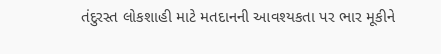તંદુરસ્ત લોકશાહી માટે મતદાનની આવશ્યકતા પર ભાર મૂકીને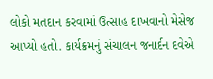લોકો મતદાન કરવામાં ઉત્સાહ દાખવાનો મેસેજ આપ્યો હતો. કાર્યક્રમનું સંચાલન જનાર્દન દવેએ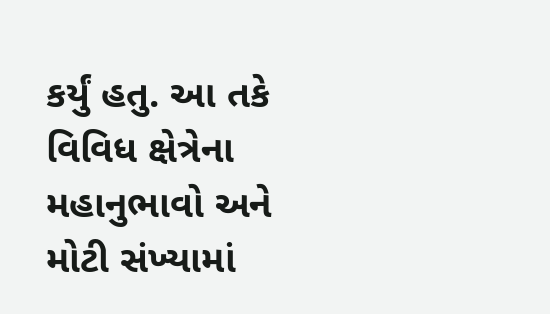કર્યું હતુ. આ તકે વિવિધ ક્ષેત્રેના મહાનુભાવો અને મોટી સંખ્યામાં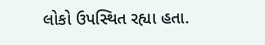લોકો ઉપસ્થિત રહ્યા હતા.